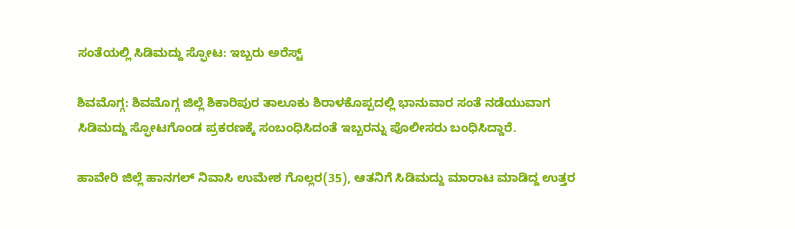ಸಂತೆಯಲ್ಲಿ ಸಿಡಿಮದ್ದು ಸ್ಫೋಟ: ಇಬ್ಬರು ಅರೆಸ್ಟ್

ಶಿವಮೊಗ್ಗ: ಶಿವಮೊಗ್ಗ ಜಿಲ್ಲೆ ಶಿಕಾರಿಪುರ ತಾಲೂಕು ಶಿರಾಳಕೊಪ್ಪದಲ್ಲಿ ಭಾನುವಾರ ಸಂತೆ ನಡೆಯುವಾಗ ಸಿಡಿಮದ್ದು ಸ್ಫೋಟಗೊಂಡ ಪ್ರಕರಣಕ್ಕೆ ಸಂಬಂಧಿಸಿದಂತೆ ಇಬ್ಬರನ್ನು ಪೊಲೀಸರು ಬಂಧಿಸಿದ್ದಾರೆ.

ಹಾವೇರಿ ಜಿಲ್ಲೆ ಹಾನಗಲ್ ನಿವಾಸಿ ಉಮೇಶ ಗೊಲ್ಲರ(35), ಆತನಿಗೆ ಸಿಡಿಮದ್ದು ಮಾರಾಟ ಮಾಡಿದ್ದ ಉತ್ತರ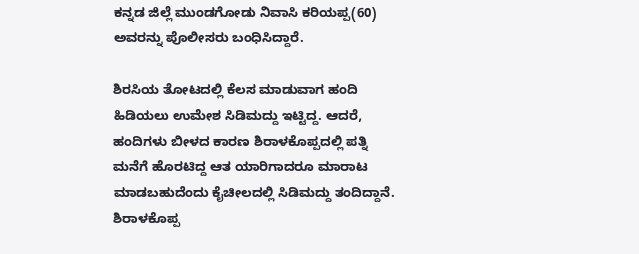ಕನ್ನಡ ಜಿಲ್ಲೆ ಮುಂಡಗೋಡು ನಿವಾಸಿ ಕರಿಯಪ್ಪ(60) ಅವರನ್ನು ಪೊಲೀಸರು ಬಂಧಿಸಿದ್ದಾರೆ.

ಶಿರಸಿಯ ತೋಟದಲ್ಲಿ ಕೆಲಸ ಮಾಡುವಾಗ ಹಂದಿ ಹಿಡಿಯಲು ಉಮೇಶ ಸಿಡಿಮದ್ದು ಇಟ್ಟಿದ್ದ. ಆದರೆ, ಹಂದಿಗಳು ಬೀಳದ ಕಾರಣ ಶಿರಾಳಕೊಪ್ಪದಲ್ಲಿ ಪತ್ನಿ ಮನೆಗೆ ಹೊರಟಿದ್ದ ಆತ ಯಾರಿಗಾದರೂ ಮಾರಾಟ ಮಾಡಬಹುದೆಂದು ಕೈಚೀಲದಲ್ಲಿ ಸಿಡಿಮದ್ದು ತಂದಿದ್ದಾನೆ. ಶಿರಾಳಕೊಪ್ಪ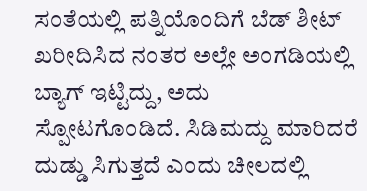ಸಂತೆಯಲ್ಲಿ ಪತ್ನಿಯೊಂದಿಗೆ ಬೆಡ್ ಶೀಟ್ ಖರೀದಿಸಿದ ನಂತರ ಅಲ್ಲೇ ಅಂಗಡಿಯಲ್ಲಿ ಬ್ಯಾಗ್ ಇಟ್ಟಿದ್ದು, ಅದು ಸ್ಪೋಟಗೊಂಡಿದೆ. ಸಿಡಿಮದ್ದು ಮಾರಿದರೆ ದುಡ್ಡು ಸಿಗುತ್ತದೆ ಎಂದು ಚೀಲದಲ್ಲಿ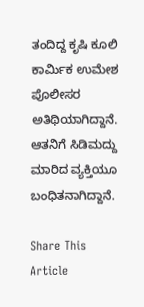ತಂದಿದ್ದ ಕೃಷಿ ಕೂಲಿ ಕಾರ್ಮಿಕ ಉಮೇಶ ಪೊಲೀಸರ ಅತಿಥಿಯಾಗಿದ್ದಾನೆ. ಆತನಿಗೆ ಸಿಡಿಮದ್ದು ಮಾರಿದ ವ್ಯಕ್ತಿಯೂ ಬಂಧಿತನಾಗಿದ್ದಾನೆ.

Share This Article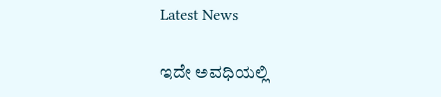Latest News

ಇದೇ ಅವಧಿಯಲ್ಲಿ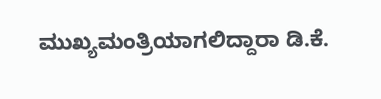ಮುಖ್ಯಮಂತ್ರಿಯಾಗಲಿದ್ದಾರಾ ಡಿ.ಕೆ.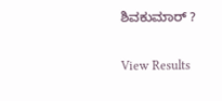ಶಿವಕುಮಾರ್‌ ?

View Results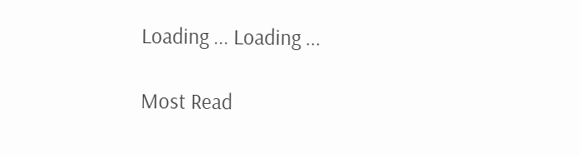Loading ... Loading ...

Most Read